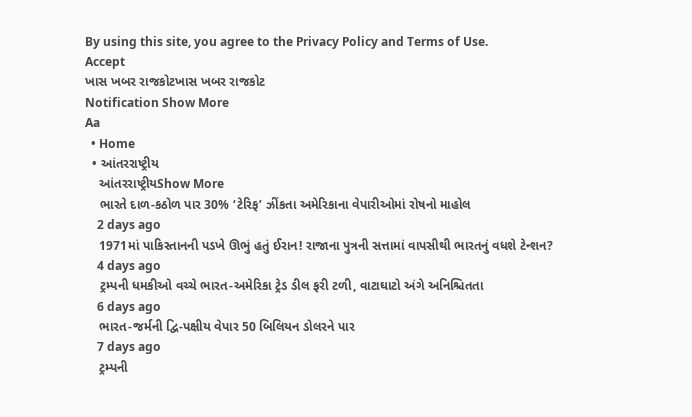By using this site, you agree to the Privacy Policy and Terms of Use.
Accept
ખાસ ખબર રાજકોટખાસ ખબર રાજકોટ
Notification Show More
Aa
  • Home
  • આંતરરાષ્ટ્રીય
    આંતરરાષ્ટ્રીયShow More
    ભારતે દાળ-કઠોળ પાર 30% ‘ટેરિફ’ ઝીંકતા અમેરિકાના વેપારીઓમાં રોષનો માહોલ
    2 days ago
    1971માં પાકિસ્તાનની પડખે ઊભું હતું ઈરાન! રાજાના પુત્રની સત્તામાં વાપસીથી ભારતનું વધશે ટેન્શન?
    4 days ago
    ટ્રમ્પની ધમકીઓ વચ્ચે ભારત-અમેરિકા ટ્રેડ ડીલ ફરી ટળી, વાટાઘાટો અંગે અનિશ્ચિતતા
    6 days ago
    ભારત-જર્મની દ્વિ-પક્ષીય વેપાર 50 બિલિયન ડોલરને પાર
    7 days ago
    ટ્રમ્પની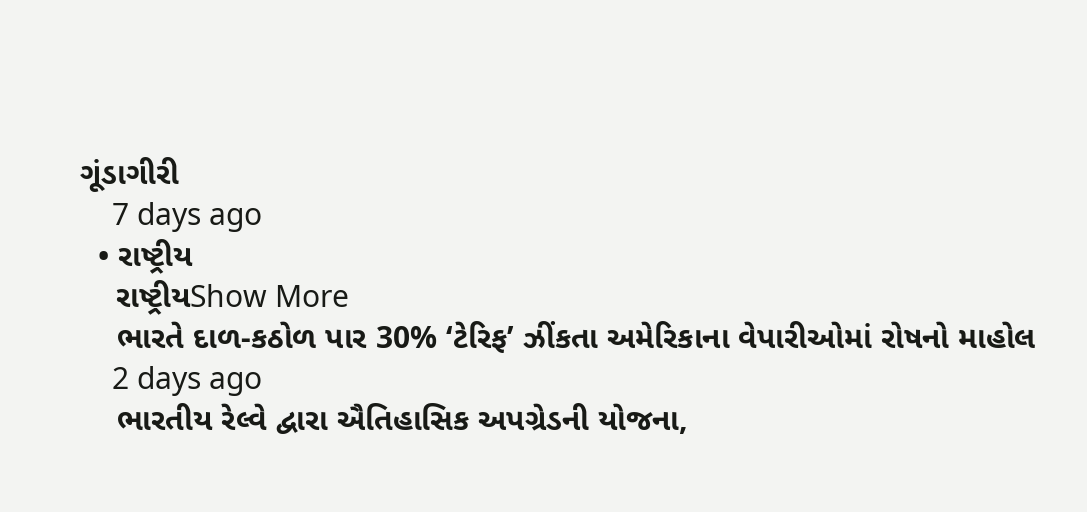ગૂંડાગીરી
    7 days ago
  • રાષ્ટ્રીય
    રાષ્ટ્રીયShow More
    ભારતે દાળ-કઠોળ પાર 30% ‘ટેરિફ’ ઝીંકતા અમેરિકાના વેપારીઓમાં રોષનો માહોલ
    2 days ago
    ભારતીય રેલ્વે દ્વારા ઐતિહાસિક અપગ્રેડની યોજના,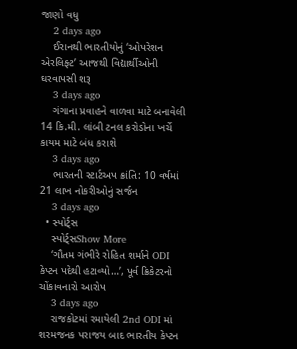જાણો વધુ
    2 days ago
    ઈરાનથી ભારતીયોનું ‘ઓપરેશન એરલિફ્ટ’ આજથી વિદ્યાર્થીઓની ઘરવાપસી શરૂ
    3 days ago
    ગંગાના પ્રવાહને વાળવા માટે બનાવેલી 14 કિ.મી. લાંબી ટનલ કરોડોના ખર્ચે કાયમ માટે બંધ કરાશે
    3 days ago
    ભારતની સ્ટાર્ટઅપ ક્રાંતિ: 10 વર્ષમાં 21 લાખ નોકરીઓનું સર્જન
    3 days ago
  • સ્પોર્ટ્સ
    સ્પોર્ટ્સShow More
    ‘ગૌતમ ગંભીરે રોહિત શર્માને ODI કેપ્ટન પદેથી હટાવ્યો…’, પૂર્વ ક્રિકેટરનો ચોંકાવનારો આરોપ
    3 days ago
    રાજકોટમાં રમાયેલી 2nd ODI માં શરમજનક પરાજય બાદ ભારતીય કેપ્ટન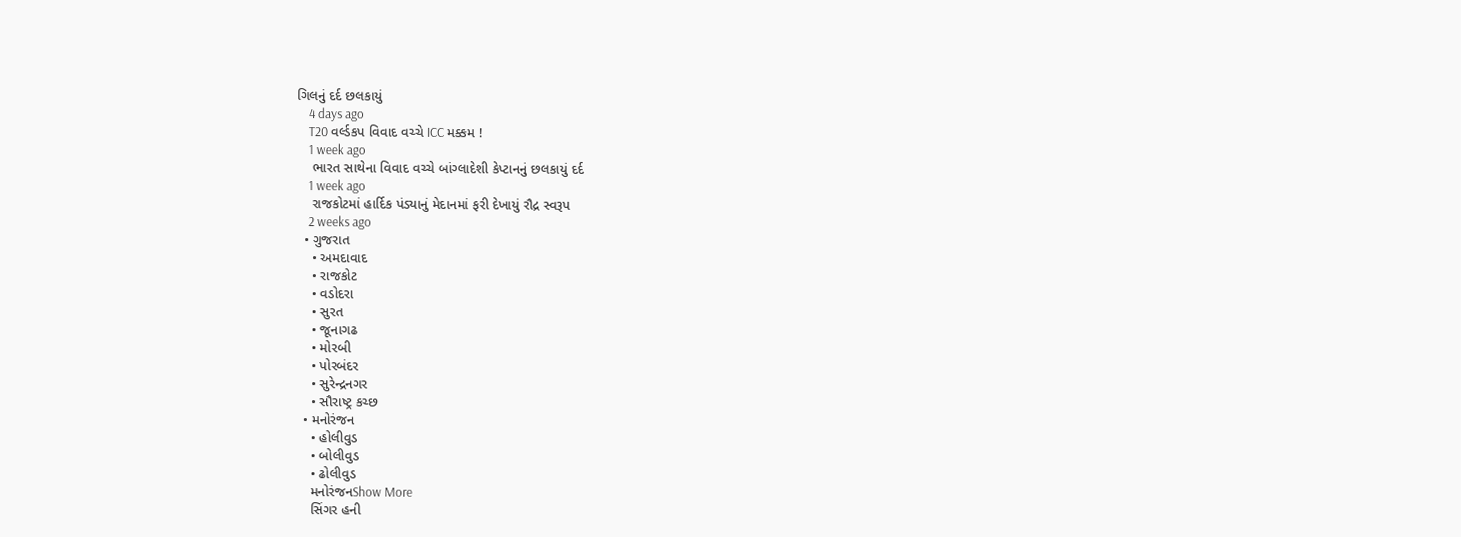ગિલનું દર્દ છલકાયું
    4 days ago
    T20 વર્લ્ડકપ વિવાદ વચ્ચે ICC મક્કમ !
    1 week ago
    ભારત સાથેના વિવાદ વચ્ચે બાંગ્લાદેશી કેપ્ટાનનું છલકાયું દર્દ
    1 week ago
    રાજકોટમાં હાર્દિક પંડ્યાનું મેદાનમાં ફરી દેખાયું રૌદ્ર સ્વરૂપ
    2 weeks ago
  • ગુજરાત
    • અમદાવાદ
    • રાજકોટ
    • વડોદરા
    • સુરત
    • જૂનાગઢ
    • મોરબી
    • પોરબંદર
    • સુરેન્દ્રનગર
    • સૌરાષ્ટ્ર કચ્છ
  • મનોરંજન
    • હોલીવુડ
    • બોલીવુડ
    • ઢોલીવુડ
    મનોરંજનShow More
    સિંગર હની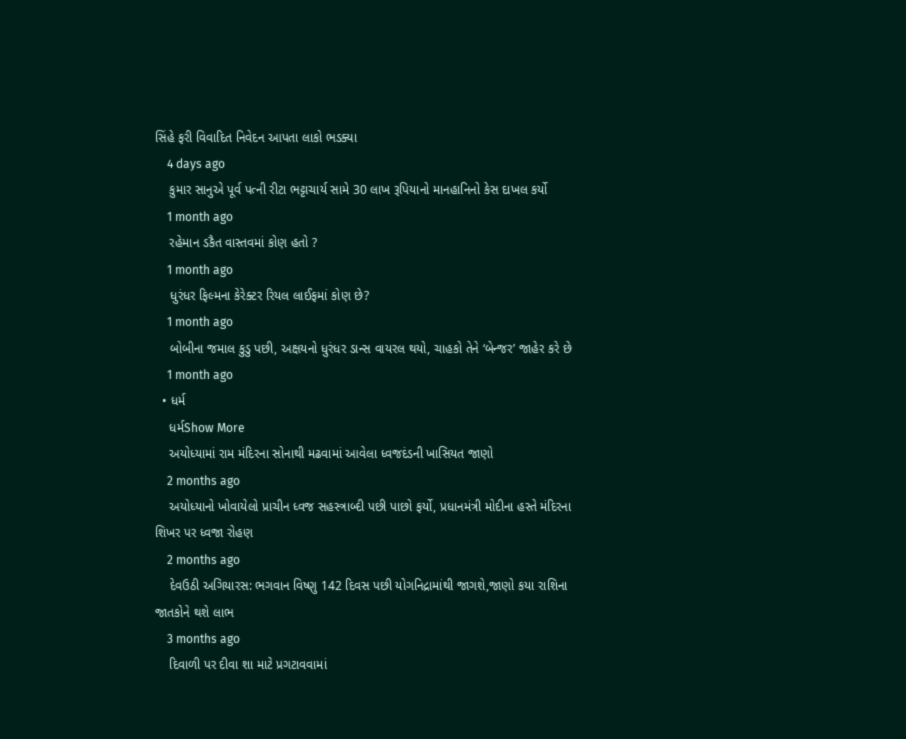સિંહે ફરી વિવાદિત નિવેદન આપતા લાકો ભડક્યા
    4 days ago
    કુમાર સાનુએ પૂર્વ પત્ની રીટા ભટ્ટાચાર્ય સામે 30 લાખ રૂપિયાનો માનહાનિનો કેસ દાખલ કર્યો
    1 month ago
    રહેમાન ડકૈત વાસ્તવમાં કોણ હતો ?
    1 month ago
    ધુરંધર ફિલ્મના કેરેક્ટર રિયલ લાઈફમાં કોણ છે?
    1 month ago
    બોબીના જમાલ કુડુ પછી, અક્ષયનો ધુરંધર ડાન્સ વાયરલ થયો, ચાહકો તેને ‘બેન્જર’ જાહેર કરે છે
    1 month ago
  • ધર્મ
    ધર્મShow More
    અયોધ્યામાં રામ મંદિરના સોનાથી મઢવામાં આવેલા ધ્વજદંડની ખાસિયત જાણો
    2 months ago
    અયોધ્યાનો ખોવાયેલો પ્રાચીન ધ્વજ સહસ્ત્રાબ્દી પછી પાછો ફર્યો, પ્રધાનમંત્રી મોદીના હસ્તે મંદિરના શિખર પર ધ્વજા રોહણ
    2 months ago
    દેવઉઠી અગિયારસ: ભગવાન વિષ્ણુ 142 દિવસ પછી યોગનિદ્રામાંથી જાગશે,જાણો કયા રાશિના જાતકોને થશે લાભ
    3 months ago
    દિવાળી પર દીવા શા માટે પ્રગટાવવામાં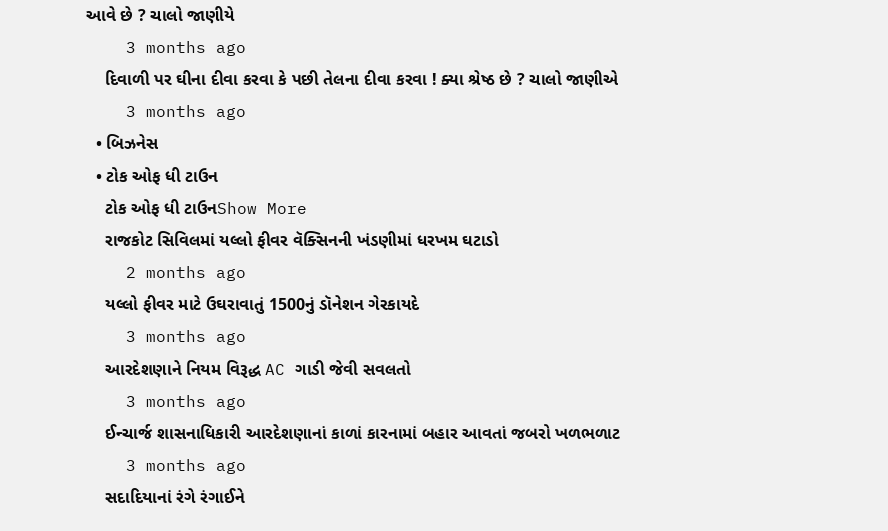આવે છે ? ચાલો જાણીયે
    3 months ago
    દિવાળી પર ઘીના દીવા કરવા કે પછી તેલના દીવા કરવા ! ક્યા શ્રેષ્ઠ છે ? ચાલો જાણીએ
    3 months ago
  • બિઝનેસ
  • ટોક ઓફ ધી ટાઉન
    ટોક ઓફ ધી ટાઉનShow More
    રાજકોટ સિવિલમાં યલ્લો ફીવર વૅક્સિનની ખંડણીમાં ધરખમ ઘટાડો
    2 months ago
    યલ્લો ફીવર માટે ઉઘરાવાતું 1500નું ડૉનેશન ગેરકાયદે
    3 months ago
    આરદેશણાને નિયમ વિરૂદ્ધ AC ગાડી જેવી સવલતો
    3 months ago
    ઈન્ચાર્જ શાસનાધિકારી આરદેશણાનાં કાળાં કારનામાં બહાર આવતાં જબરો ખળભળાટ
    3 months ago
    સદાદિયાનાં રંગે રંગાઈને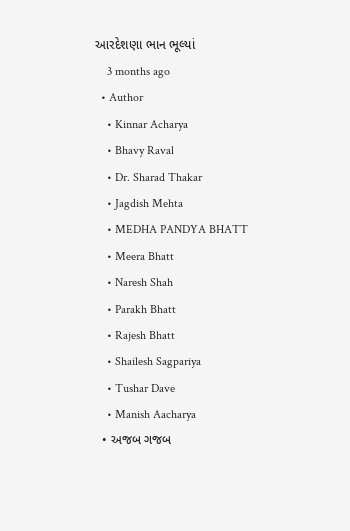આરદેશણા ભાન ભૂલ્યાં
    3 months ago
  • Author
    • Kinnar Acharya
    • Bhavy Raval
    • Dr. Sharad Thakar
    • Jagdish Mehta
    • MEDHA PANDYA BHATT
    • Meera Bhatt
    • Naresh Shah
    • Parakh Bhatt
    • Rajesh Bhatt
    • Shailesh Sagpariya
    • Tushar Dave
    • Manish Aacharya
  • અજબ ગજબ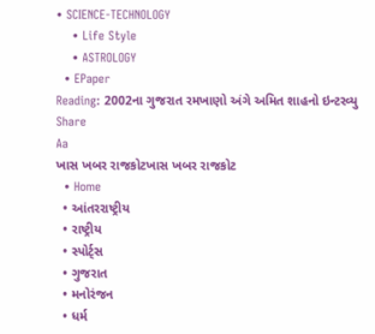• SCIENCE-TECHNOLOGY
    • Life Style
    • ASTROLOGY
  • EPaper
Reading: 2002ના ગુજરાત રમખાણો અંગે અમિત શાહનો ઇન્ટરવ્યુ
Share
Aa
ખાસ ખબર રાજકોટખાસ ખબર રાજકોટ
  • Home
  • આંતરરાષ્ટ્રીય
  • રાષ્ટ્રીય
  • સ્પોર્ટ્સ
  • ગુજરાત
  • મનોરંજન
  • ધર્મ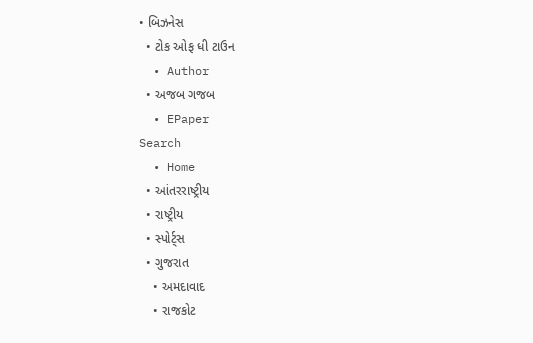• બિઝનેસ
  • ટોક ઓફ ધી ટાઉન
  • Author
  • અજબ ગજબ
  • EPaper
Search
  • Home
  • આંતરરાષ્ટ્રીય
  • રાષ્ટ્રીય
  • સ્પોર્ટ્સ
  • ગુજરાત
    • અમદાવાદ
    • રાજકોટ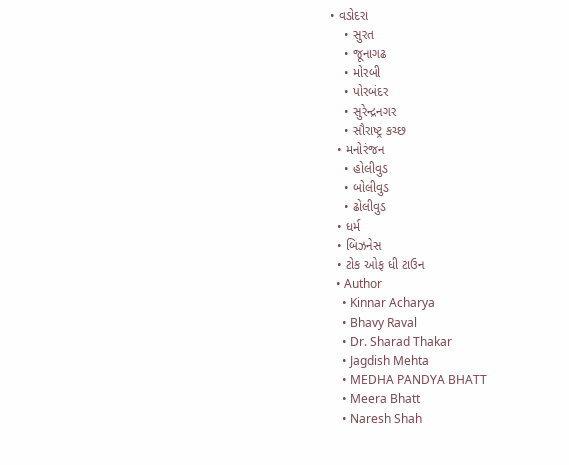• વડોદરા
    • સુરત
    • જૂનાગઢ
    • મોરબી
    • પોરબંદર
    • સુરેન્દ્રનગર
    • સૌરાષ્ટ્ર કચ્છ
  • મનોરંજન
    • હોલીવુડ
    • બોલીવુડ
    • ઢોલીવુડ
  • ધર્મ
  • બિઝનેસ
  • ટોક ઓફ ધી ટાઉન
  • Author
    • Kinnar Acharya
    • Bhavy Raval
    • Dr. Sharad Thakar
    • Jagdish Mehta
    • MEDHA PANDYA BHATT
    • Meera Bhatt
    • Naresh Shah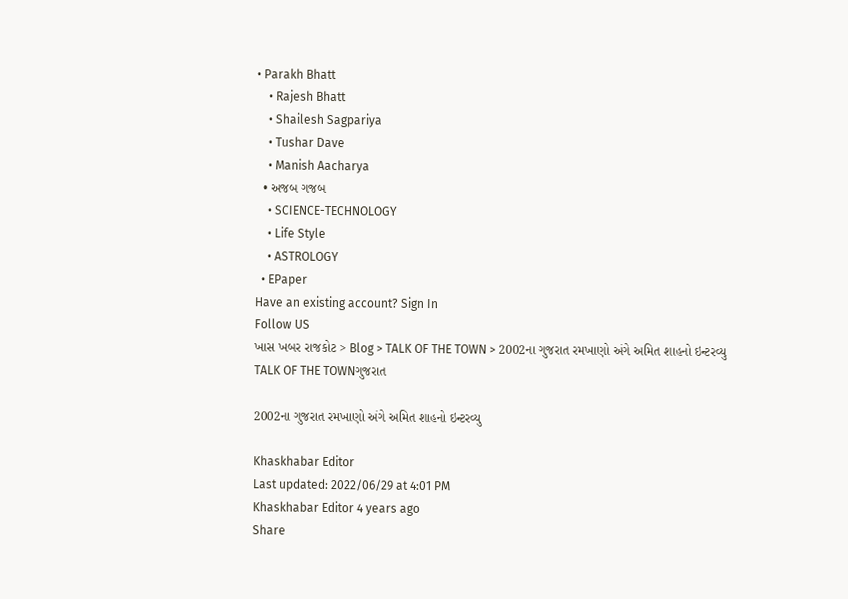• Parakh Bhatt
    • Rajesh Bhatt
    • Shailesh Sagpariya
    • Tushar Dave
    • Manish Aacharya
  • અજબ ગજબ
    • SCIENCE-TECHNOLOGY
    • Life Style
    • ASTROLOGY
  • EPaper
Have an existing account? Sign In
Follow US
ખાસ ખબર રાજકોટ > Blog > TALK OF THE TOWN > 2002ના ગુજરાત રમખાણો અંગે અમિત શાહનો ઇન્ટરવ્યુ
TALK OF THE TOWNગુજરાત

2002ના ગુજરાત રમખાણો અંગે અમિત શાહનો ઇન્ટરવ્યુ

Khaskhabar Editor
Last updated: 2022/06/29 at 4:01 PM
Khaskhabar Editor 4 years ago
Share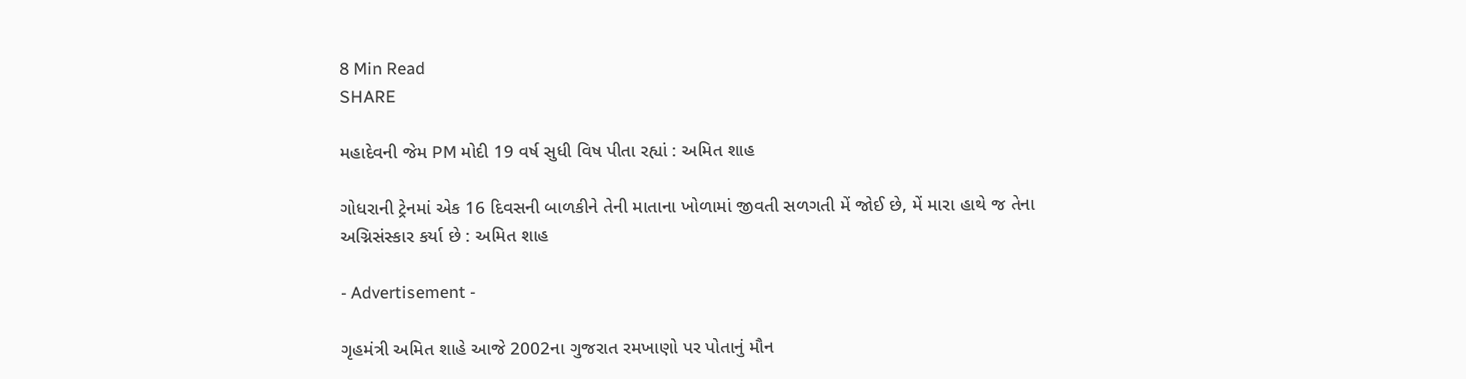8 Min Read
SHARE

મહાદેવની જેમ PM મોદી 19 વર્ષ સુધી વિષ પીતા રહ્યાં : અમિત શાહ

ગોધરાની ટ્રેનમાં એક 16 દિવસની બાળકીને તેની માતાના ખોળામાં જીવતી સળગતી મેં જોઈ છે, મેં મારા હાથે જ તેના અગ્નિસંસ્કાર કર્યા છે : અમિત શાહ

- Advertisement -

ગૃહમંત્રી અમિત શાહે આજે 2002ના ગુજરાત રમખાણો પર પોતાનું મૌન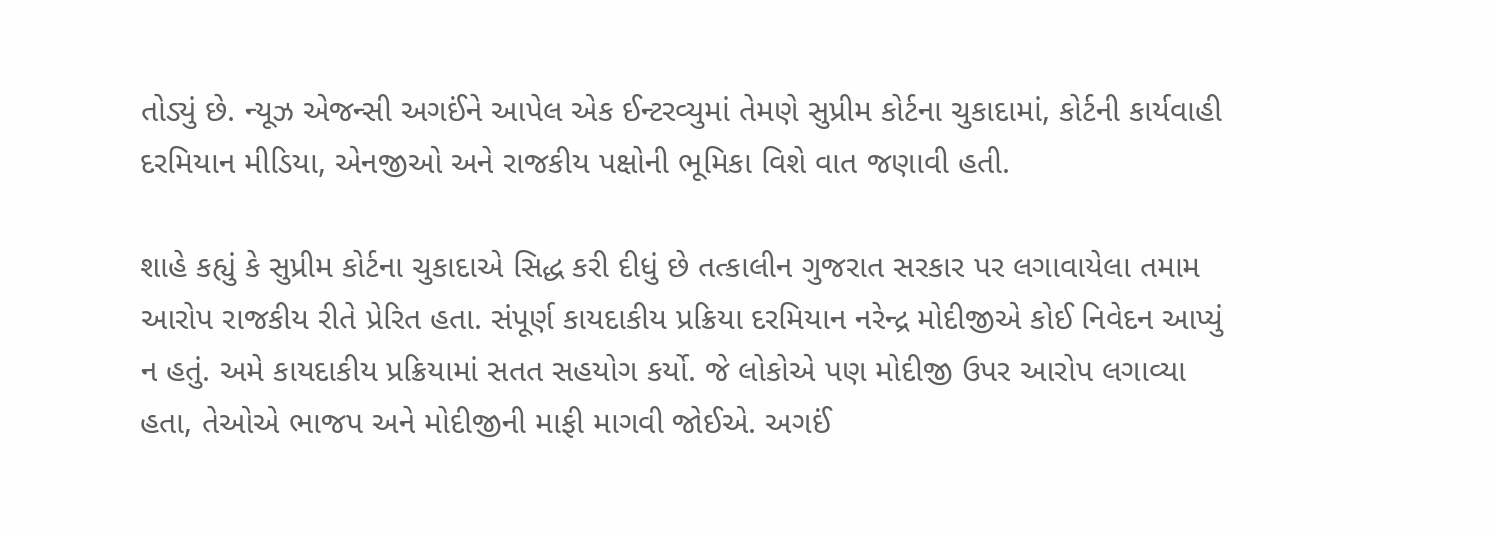તોડ્યું છે. ન્યૂઝ એજન્સી અગઈંને આપેલ એક ઈન્ટરવ્યુમાં તેમણે સુપ્રીમ કોર્ટના ચુકાદામાં, કોર્ટની કાર્યવાહી દરમિયાન મીડિયા, એનજીઓ અને રાજકીય પક્ષોની ભૂમિકા વિશે વાત જણાવી હતી.

શાહે કહ્યું કે સુપ્રીમ કોર્ટના ચુકાદાએ સિદ્ધ કરી દીધું છે તત્કાલીન ગુજરાત સરકાર પર લગાવાયેલા તમામ આરોપ રાજકીય રીતે પ્રેરિત હતા. સંપૂર્ણ કાયદાકીય પ્રક્રિયા દરમિયાન નરેન્દ્ર મોદીજીએ કોઈ નિવેદન આપ્યું ન હતું. અમે કાયદાકીય પ્રક્રિયામાં સતત સહયોગ કર્યો. જે લોકોએ પણ મોદીજી ઉપર આરોપ લગાવ્યા હતા, તેઓએ ભાજપ અને મોદીજીની માફી માગવી જોઈએ. અગઈં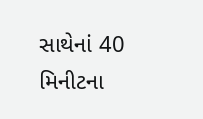સાથેનાં 40 મિનીટના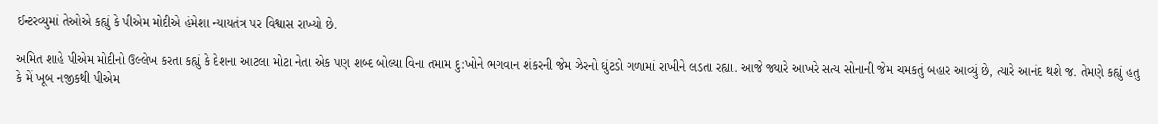ઈન્ટરવ્યુમાં તેઓએ કહ્યું કે પીએમ મોદીએ હંમેશા ન્યાયતંત્ર પર વિશ્વાસ રાખ્યો છે.

અમિત શાહે પીએમ મોદીનો ઉલ્લેખ કરતા કહ્યું કે દેશના આટલા મોટા નેતા એક પણ શબ્દ બોલ્યા વિના તમામ દુ:ખોને ભગવાન શંકરની જેમ ઝેરનો ઘુંટડો ગળામાં રાખીને લડતા રહ્યા. આજે જ્યારે આખરે સત્ય સોનાની જેમ ચમકતું બહાર આવ્યું છે, ત્યારે આનંદ થશે જ. તેમણે કહ્યું હતુ કે મેં ખૂબ નજીકથી પીએમ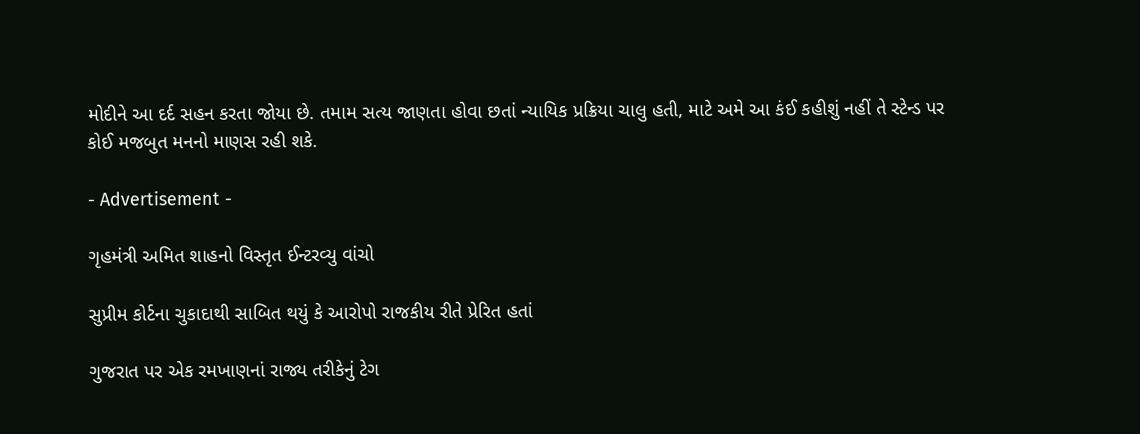મોદીને આ દર્દ સહન કરતા જોયા છે. તમામ સત્ય જાણતા હોવા છતાં ન્યાયિક પ્રક્રિયા ચાલુ હતી, માટે અમે આ કંઈ કહીશું નહીં તે સ્ટેન્ડ પર કોઈ મજબુત મનનો માણસ રહી શકે.

- Advertisement -

ગૃહમંત્રી અમિત શાહનો વિસ્તૃત ઈન્ટરવ્યુ વાંચો

સુપ્રીમ કોર્ટના ચુકાદાથી સાબિત થયું કે આરોપો રાજકીય રીતે પ્રેરિત હતાં

ગુજરાત પર એક રમખાણનાં રાજ્ય તરીકેનું ટેગ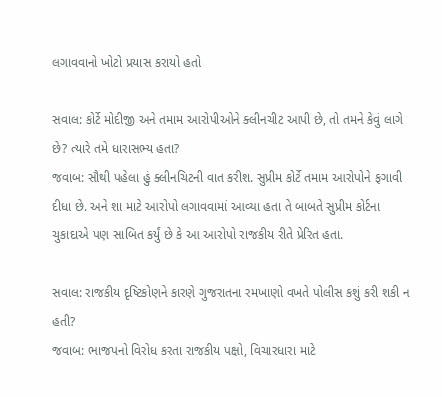લગાવવાનો ખોટો પ્રયાસ કરાયો હતો

સવાલ: કોર્ટે મોદીજી અને તમામ આરોપીઓને ક્લીનચીટ આપી છે, તો તમને કેવું લાગે છે? ત્યારે તમે ધારાસભ્ય હતા?
જવાબ: સૌથી પહેલા હું ક્લીનચિટની વાત કરીશ. સુપ્રીમ કોર્ટે તમામ આરોપોને ફગાવી દીધા છે. અને શા માટે આરોપો લગાવવામાં આવ્યા હતા તે બાબતે સુપ્રીમ કોર્ટના ચુકાદાએ પણ સાબિત કર્યું છે કે આ આરોપો રાજકીય રીતે પ્રેરિત હતા.

સવાલ: રાજકીય દૃષ્ટિકોણને કારણે ગુજરાતના રમખાણો વખતે પોલીસ કશું કરી શકી ન હતી?
જવાબ: ભાજપનો વિરોધ કરતા રાજકીય પક્ષો, વિચારધારા માટે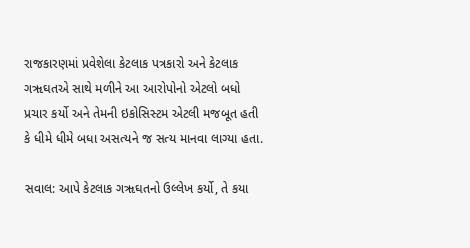રાજકારણમાં પ્રવેશેલા કેટલાક પત્રકારો અને કેટલાક ગૠઘતએ સાથે મળીને આ આરોપોનો એટલો બધો પ્રચાર કર્યો અને તેમની ઇકોસિસ્ટમ એટલી મજબૂત હતી કે ધીમે ધીમે બધા અસત્યને જ સત્ય માનવા લાગ્યા હતા.

સવાલ: આપે કેટલાક ગૠઘતનો ઉલ્લેખ કર્યો, તે કયા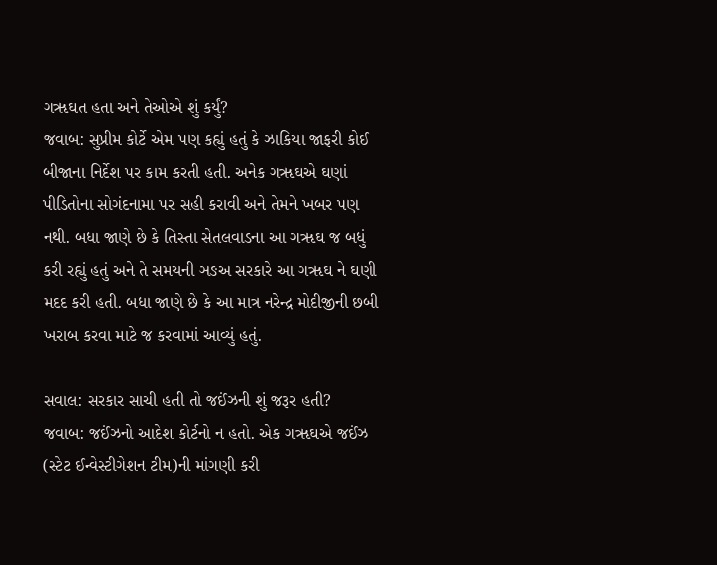ગૠઘત હતા અને તેઓએ શું કર્યું?
જવાબ: સુપ્રીમ કોર્ટે એમ પણ કહ્યું હતું કે ઝાકિયા જાફરી કોઈ બીજાના નિર્દેશ પર કામ કરતી હતી. અનેક ગૠઘએ ઘણાં પીડિતોના સોગંદનામા પર સહી કરાવી અને તેમને ખબર પણ નથી. બધા જાણે છે કે તિસ્તા સેતલવાડના આ ગૠઘ જ બધું કરી રહ્યું હતું અને તે સમયની ઞઙઅ સરકારે આ ગૠઘ ને ઘણી મદદ કરી હતી. બધા જાણે છે કે આ માત્ર નરેન્દ્ર મોદીજીની છબી ખરાબ કરવા માટે જ કરવામાં આવ્યું હતું.

સવાલ: સરકાર સાચી હતી તો જઈંઝની શું જરૂર હતી?
જવાબ: જઈંઝનો આદેશ કોર્ટનો ન હતો. એક ગૠઘએ જઈંઝ (સ્ટેટ ઈન્વેસ્ટીગેશન ટીમ)ની માંગણી કરી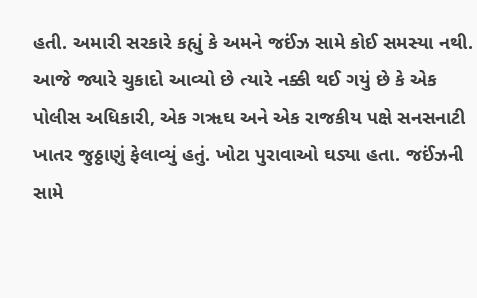હતી. અમારી સરકારે કહ્યું કે અમને જઈંઝ સામે કોઈ સમસ્યા નથી. આજે જ્યારે ચુકાદો આવ્યો છે ત્યારે નક્કી થઈ ગયું છે કે એક પોલીસ અધિકારી, એક ગૠઘ અને એક રાજકીય પક્ષે સનસનાટી ખાતર જુઠ્ઠાણું ફેલાવ્યું હતું. ખોટા પુરાવાઓ ઘડ્યા હતા. જઈંઝની સામે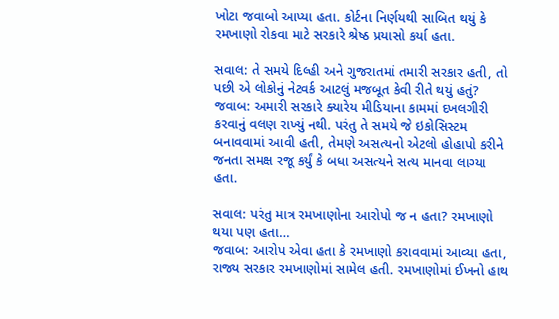ખોટા જવાબો આપ્યા હતા. કોર્ટના નિર્ણયથી સાબિત થયું કે રમખાણો રોકવા માટે સરકારે શ્રેષ્ઠ પ્રયાસો કર્યા હતા.

સવાલ: તે સમયે દિલ્હી અને ગુજરાતમાં તમારી સરકાર હતી, તો પછી એ લોકોનું નેટવર્ક આટલું મજબૂત કેવી રીતે થયું હતું?
જવાબ: અમારી સરકારે ક્યારેય મીડિયાના કામમાં દખલગીરી કરવાનું વલણ રાખ્યું નથી. પરંતુ તે સમયે જે ઇકોસિસ્ટમ બનાવવામાં આવી હતી, તેમણે અસત્યનો એટલો હોહાપો કરીને જનતા સમક્ષ રજૂ કર્યું કે બધા અસત્યને સત્ય માનવા લાગ્યા હતા.

સવાલ: પરંતુ માત્ર રમખાણોના આરોપો જ ન હતા? રમખાણો થયા પણ હતા…
જવાબ: આરોપ એવા હતા કે રમખાણો કરાવવામાં આવ્યા હતા, રાજ્ય સરકાર રમખાણોમાં સામેલ હતી. રમખાણોમાં ઈખનો હાથ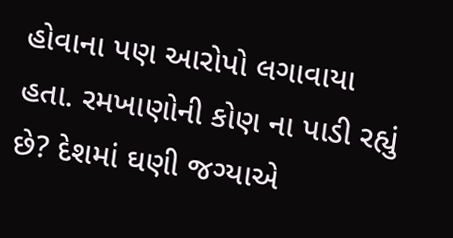હોવાના પણ આરોપો લગાવાયા હતા. રમખાણોની કોણ ના પાડી રહ્યું છે? દેશમાં ઘણી જગ્યાએ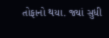તોફાનો થયા. જ્યાં સુધી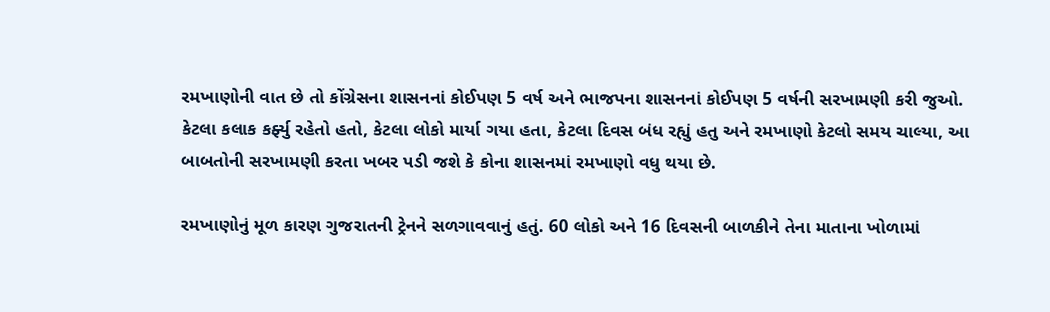રમખાણોની વાત છે તો કોંગ્રેસના શાસનનાં કોઈપણ 5 વર્ષ અને ભાજપના શાસનનાં કોઈપણ 5 વર્ષની સરખામણી કરી જુઓ. કેટલા કલાક કર્ફ્યુ રહેતો હતો, કેટલા લોકો માર્યા ગયા હતા, કેટલા દિવસ બંધ રહ્યું હતુ અને રમખાણો કેટલો સમય ચાલ્યા, આ બાબતોની સરખામણી કરતા ખબર પડી જશે કે કોના શાસનમાં રમખાણો વધુ થયા છે.

રમખાણોનું મૂળ કારણ ગુજરાતની ટ્રેનને સળગાવવાનું હતું. 60 લોકો અને 16 દિવસની બાળકીને તેના માતાના ખોળામાં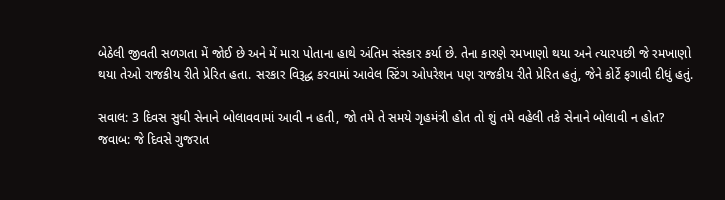બેઠેલી જીવતી સળગતા મેં જોઈ છે અને મેં મારા પોતાના હાથે અંતિમ સંસ્કાર કર્યા છે. તેના કારણે રમખાણો થયા અને ત્યારપછી જે રમખાણો થયા તેઓ રાજકીય રીતે પ્રેરિત હતા. સરકાર વિરૂદ્ધ કરવામાં આવેલ સ્ટિંગ ઓપરેશન પણ રાજકીય રીતે પ્રેરિત હતું, જેને કોર્ટે ફગાવી દીધું હતું.

સવાલ: 3 દિવસ સુધી સેનાને બોલાવવામાં આવી ન હતી, જો તમે તે સમયે ગૃહમંત્રી હોત તો શું તમે વહેલી તકે સેનાને બોલાવી ન હોત?
જવાબ: જે દિવસે ગુજરાત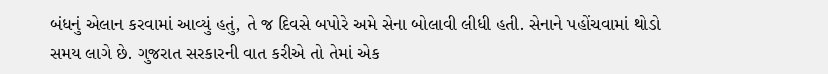બંધનું એલાન કરવામાં આવ્યું હતું, તે જ દિવસે બપોરે અમે સેના બોલાવી લીધી હતી. સેનાને પહોંચવામાં થોડો સમય લાગે છે. ગુજરાત સરકારની વાત કરીએ તો તેમાં એક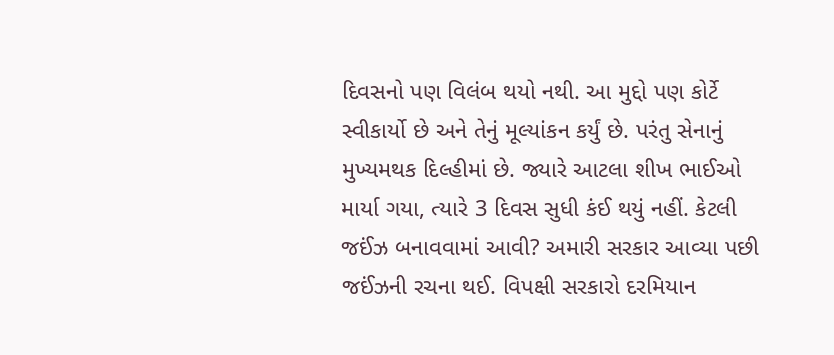દિવસનો પણ વિલંબ થયો નથી. આ મુદ્દો પણ કોર્ટે સ્વીકાર્યો છે અને તેનું મૂલ્યાંકન કર્યું છે. પરંતુ સેનાનું મુખ્યમથક દિલ્હીમાં છે. જ્યારે આટલા શીખ ભાઈઓ માર્યા ગયા, ત્યારે 3 દિવસ સુધી કંઈ થયું નહીં. કેટલી જઈંઝ બનાવવામાં આવી? અમારી સરકાર આવ્યા પછી જઈંઝની રચના થઈ. વિપક્ષી સરકારો દરમિયાન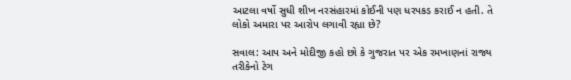આટલા વર્ષો સુધી શીખ નરસંહારમાં કોઈની પણ ધરપકડ કરાઈ ન હતી. તે લોકો અમારા પર આરોપ લગાવી રહ્યા છે?

સવાલ: આપ અને મોદીજી કહો છો કે ગુજરાત પર એક રમખાણનાં રાજ્ય તરીકેનો ટેગ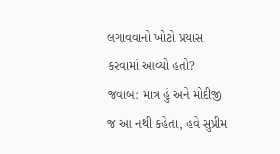લગાવવાનો ખોટો પ્રયાસ કરવામાં આવ્યો હતો?
જવાબ: માત્ર હું અને મોદીજી જ આ નથી કહેતા, હવે સુપ્રીમ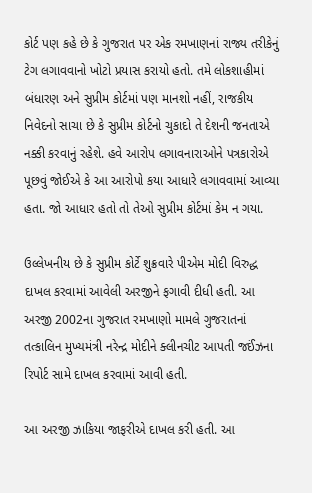કોર્ટ પણ કહે છે કે ગુજરાત પર એક રમખાણનાં રાજ્ય તરીકેનું ટેગ લગાવવાનો ખોટો પ્રયાસ કરાયો હતો. તમે લોકશાહીમાં બંધારણ અને સુપ્રીમ કોર્ટમાં પણ માનશો નહીં, રાજકીય નિવેદનો સાચા છે કે સુપ્રીમ કોર્ટનો ચુકાદો તે દેશની જનતાએ નક્કી કરવાનું રહેશે. હવે આરોપ લગાવનારાઓને પત્રકારોએ પૂછવું જોઈએ કે આ આરોપો કયા આધારે લગાવવામાં આવ્યા હતા. જો આધાર હતો તો તેઓ સુપ્રીમ કોર્ટમાં કેમ ન ગયા.

ઉલ્લેખનીય છે કે સુપ્રીમ કોર્ટે શુક્રવારે પીએમ મોદી વિરુદ્ધ દાખલ કરવામાં આવેલી અરજીને ફગાવી દીધી હતી. આ અરજી 2002ના ગુજરાત રમખાણો મામલે ગુજરાતનાં તત્કાલિન મુખ્યમંત્રી નરેન્દ્ર મોદીને ક્લીનચીટ આપતી જઈંઝના રિપોર્ટ સામે દાખલ કરવામાં આવી હતી.

આ અરજી ઝાકિયા જાફરીએ દાખલ કરી હતી. આ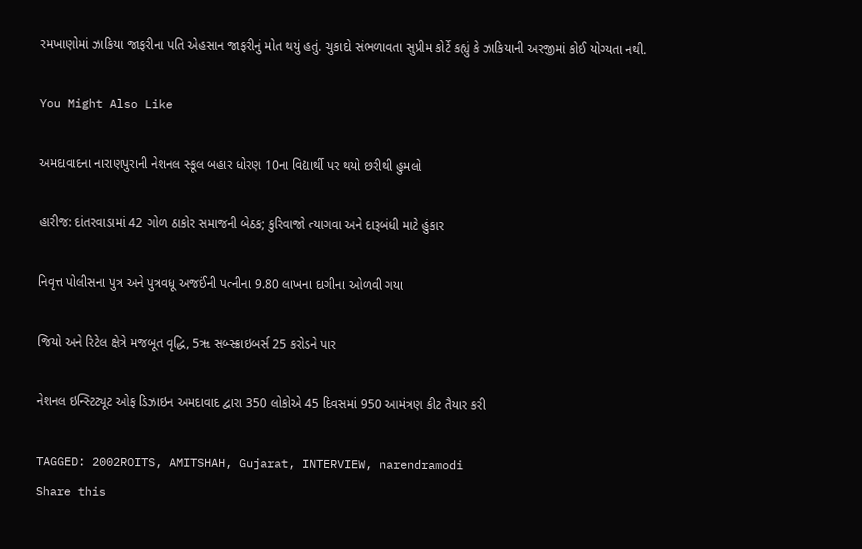રમખાણોમાં ઝાકિયા જાફરીના પતિ એહસાન જાફરીનું મોત થયું હતું. ચુકાદો સંભળાવતા સુપ્રીમ કોર્ટે કહ્યું કે ઝાકિયાની અરજીમાં કોઈ યોગ્યતા નથી.

You Might Also Like

અમદાવાદના નારાણપુરાની નેશનલ સ્કૂલ બહાર ધોરણ 10ના વિદ્યાર્થી પર થયો છરીથી હુમલો

હારીજ: દાંતરવાડામાં 42 ગોળ ઠાકોર સમાજની બેઠક; કુરિવાજો ત્યાગવા અને દારૂબંધી માટે હુંકાર

નિવૃત્ત પોલીસના પુત્ર અને પુત્રવધૂ અજઈંની પત્નીના 9.80 લાખના દાગીના ઓળવી ગયા

જિયો અને રિટેલ ક્ષેત્રે મજબૂત વૃદ્ધિ, 5ૠ સબ્સ્ક્રાઇબર્સ 25 કરોડને પાર

નેશનલ ઇન્સ્ટિટ્યૂટ ઓફ ડિઝાઇન અમદાવાદ દ્વારા 350 લોકોએ 45 દિવસમાં 950 આમંત્રણ કીટ તૈયાર કરી

TAGGED: 2002ROITS, AMITSHAH, Gujarat, INTERVIEW, narendramodi
Share this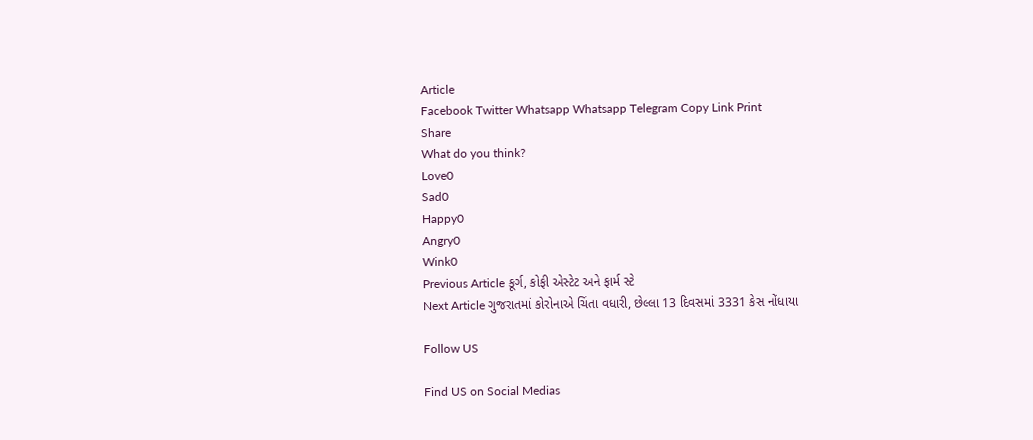Article
Facebook Twitter Whatsapp Whatsapp Telegram Copy Link Print
Share
What do you think?
Love0
Sad0
Happy0
Angry0
Wink0
Previous Article કૂર્ગ, કોફી એસ્ટેટ અને ફાર્મ સ્ટે
Next Article ગુજરાતમાં કોરોનાએ ચિંતા વધારી, છેલ્લા 13 દિવસમાં 3331 કેસ નોંધાયા

Follow US

Find US on Social Medias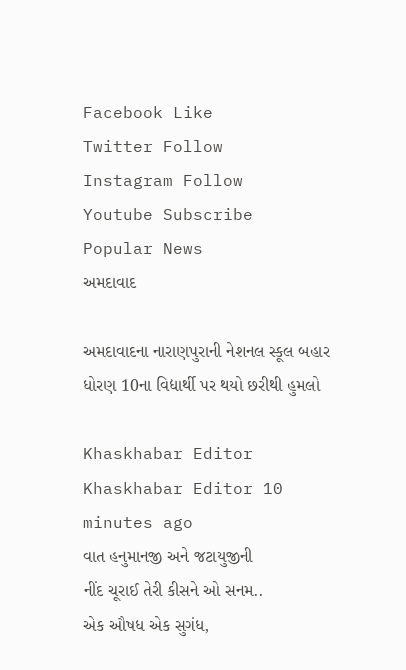Facebook Like
Twitter Follow
Instagram Follow
Youtube Subscribe
Popular News
અમદાવાદ

અમદાવાદના નારાણપુરાની નેશનલ સ્કૂલ બહાર ધોરણ 10ના વિદ્યાર્થી પર થયો છરીથી હુમલો

Khaskhabar Editor Khaskhabar Editor 10 minutes ago
વાત હનુમાનજી અને જટાયુજીની
નીંદ ચૂરાઈ તેરી કીસને ઓ સનમ..
એક ઔષધ એક સુગંધ,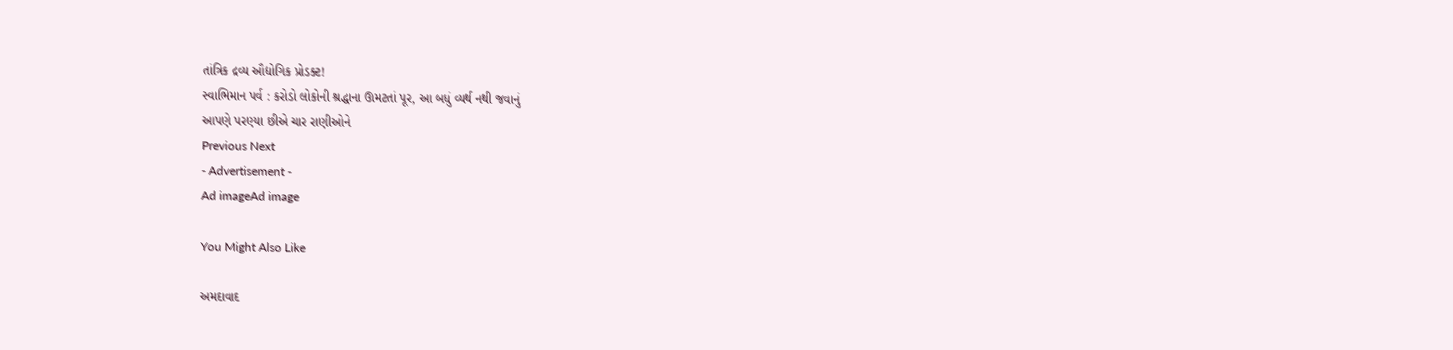તાંત્રિક દ્રવ્ય ઔદ્યોગિક પ્રોડક્ટ!
સ્વાભિમાન પર્વ : કરોડો લોકોની શ્રદ્ધાના ઊમટતાં પૂર, આ બધું વ્યર્થ નથી જવાનું
આપણે પરણ્યા છીએ ચાર રાણીઓને
Previous Next
- Advertisement -
Ad imageAd image

You Might Also Like

અમદાવાદ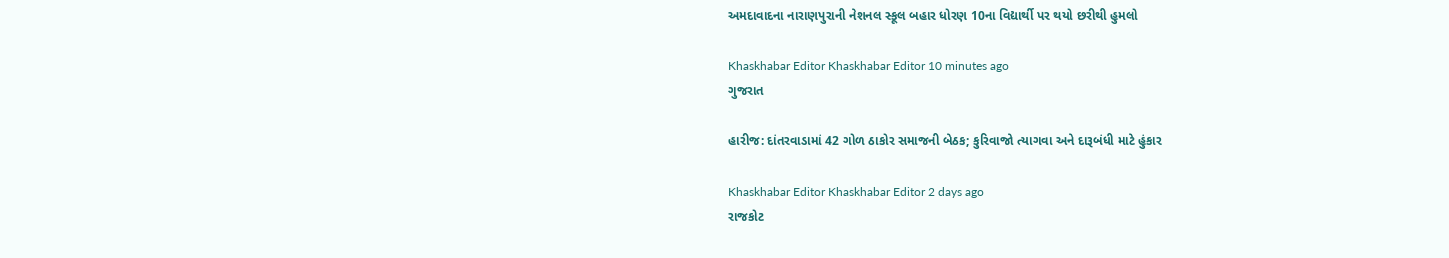અમદાવાદના નારાણપુરાની નેશનલ સ્કૂલ બહાર ધોરણ 10ના વિદ્યાર્થી પર થયો છરીથી હુમલો

Khaskhabar Editor Khaskhabar Editor 10 minutes ago
ગુજરાત

હારીજ: દાંતરવાડામાં 42 ગોળ ઠાકોર સમાજની બેઠક; કુરિવાજો ત્યાગવા અને દારૂબંધી માટે હુંકાર

Khaskhabar Editor Khaskhabar Editor 2 days ago
રાજકોટ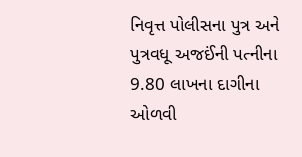નિવૃત્ત પોલીસના પુત્ર અને પુત્રવધૂ અજઈંની પત્નીના 9.80 લાખના દાગીના ઓળવી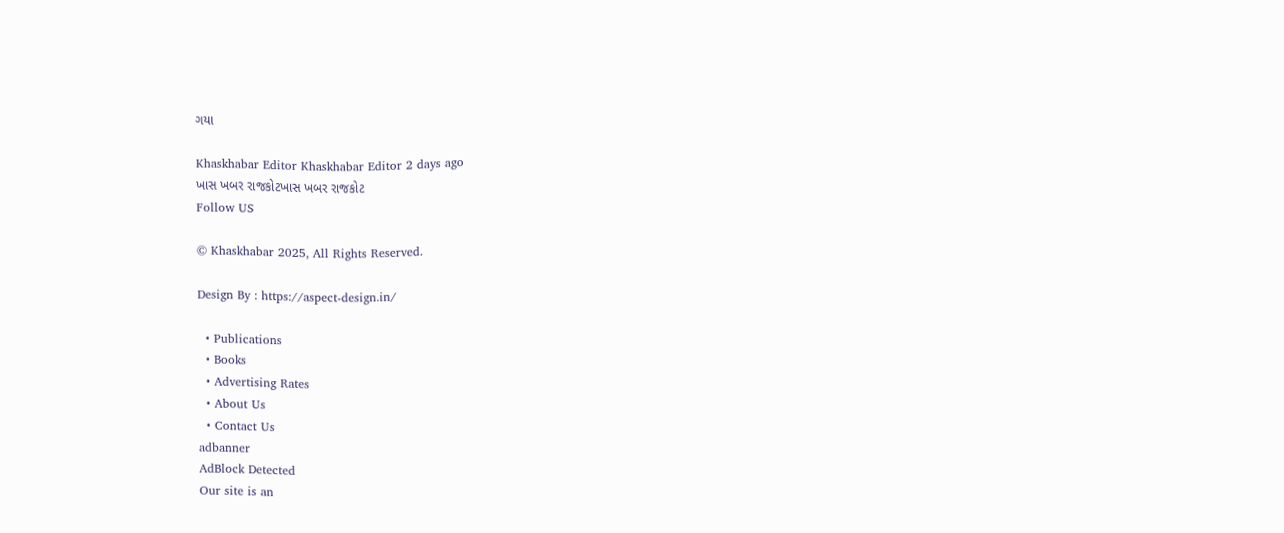ગયા

Khaskhabar Editor Khaskhabar Editor 2 days ago
ખાસ ખબર રાજકોટખાસ ખબર રાજકોટ
Follow US

© Khaskhabar 2025, All Rights Reserved.

Design By : https://aspect-design.in/

  • Publications
  • Books
  • Advertising Rates
  • About Us
  • Contact Us
adbanner
AdBlock Detected
Our site is an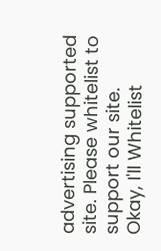advertising supported site. Please whitelist to support our site.
Okay, I'll Whitelist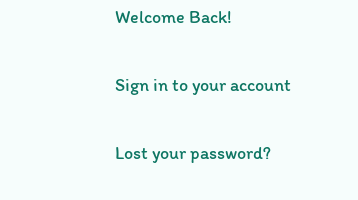Welcome Back!

Sign in to your account

Lost your password?